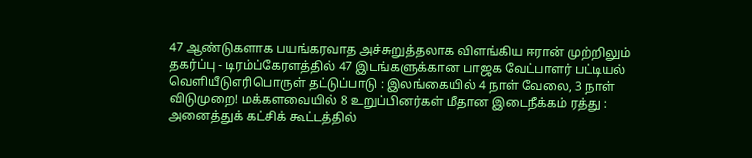47 ஆண்டுகளாக பயங்கரவாத அச்சுறுத்தலாக விளங்கிய ஈரான் முற்றிலும் தகர்ப்பு - டிரம்ப்கேரளத்தில் 47 இடங்களுக்கான பாஜக வேட்பாளர் பட்டியல் வெளியீடுஎரிபொருள் தட்டுப்பாடு : இலங்கையில் 4 நாள் வேலை, 3 நாள் விடுமுறை! மக்களவையில் 8 உறுப்பினர்கள் மீதான இடைநீக்கம் ரத்து : அனைத்துக் கட்சிக் கூட்டத்தில்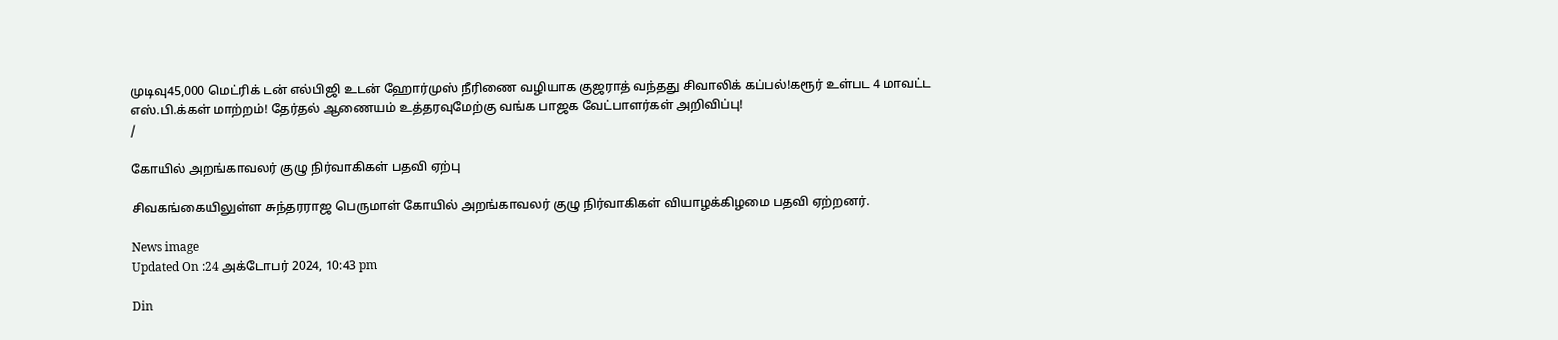முடிவு45,000 மெட்ரிக் டன் எல்பிஜி உடன் ஹோர்முஸ் நீரிணை வழியாக குஜராத் வந்தது சிவாலிக் கப்பல்!கரூர் உள்பட 4 மாவட்ட எஸ்.பி.க்கள் மாற்றம்! தேர்தல் ஆணையம் உத்தரவுமேற்கு வங்க பாஜக வேட்பாளர்கள் அறிவிப்பு!
/

கோயில் அறங்காவலர் குழு நிர்வாகிகள் பதவி ஏற்பு

சிவகங்கையிலுள்ள சுந்தரராஜ பெருமாள் கோயில் அறங்காவலர் குழு நிர்வாகிகள் வியாழக்கிழமை பதவி ஏற்றனர்.

News image
Updated On :24 அக்டோபர் 2024, 10:43 pm

Din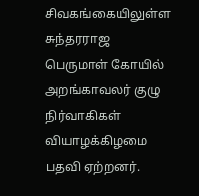சிவகங்கையிலுள்ள சுந்தரராஜ பெருமாள் கோயில் அறங்காவலர் குழு நிர்வாகிகள் வியாழக்கிழமை பதவி ஏற்றனர்.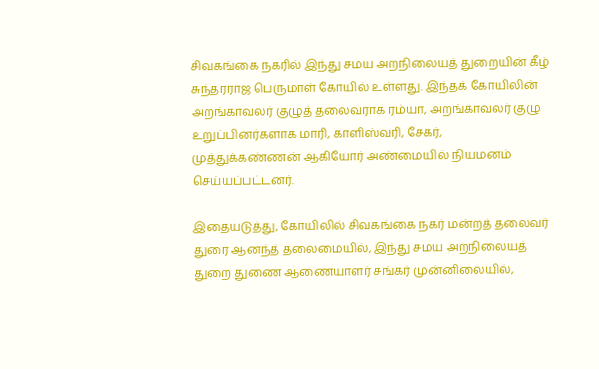சிவகங்கை நகரில் இந்து சமய அறநிலையத் துறையின் கீழ் சுந்தரராஜ பெருமாள் கோயில் உள்ளது. இந்தக் கோயிலின் அறங்காவலர் குழுத் தலைவராக ரம்யா, அறங்காவலர் குழு உறுப்பினர்களாக மாரி, காளிஸ்வரி, சேகர், முத்துக்கண்ணன் ஆகியோர் அண்மையில் நியமனம் செய்யப்பட்டனர்.

இதையடுத்து, கோயிலில் சிவகங்கை நகர் மன்றத் தலைவர் துரை ஆனந்த் தலைமையில், இந்து சமய அறநிலையத் துறை துணை ஆணையாளர் சங்கர் முன்னிலையில்,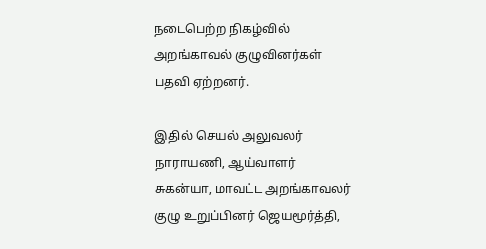நடைபெற்ற நிகழ்வில் அறங்காவல் குழுவினர்கள் பதவி ஏற்றனர்.

இதில் செயல் அலுவலர் நாராயணி, ஆய்வாளர் சுகன்யா, மாவட்ட அறங்காவலர் குழு உறுப்பினர் ஜெயமூர்த்தி,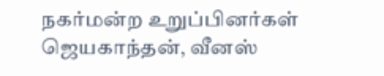நகர்மன்ற உறுப்பினர்கள் ஜெயகாந்தன், வீனஸ்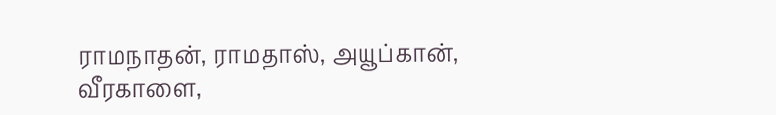ராமநாதன், ராமதாஸ், அயூப்கான், வீரகாளை,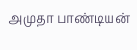அமுதா பாண்டியன்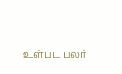உள்பட பலர்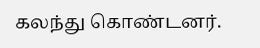கலந்து கொண்டனர்.